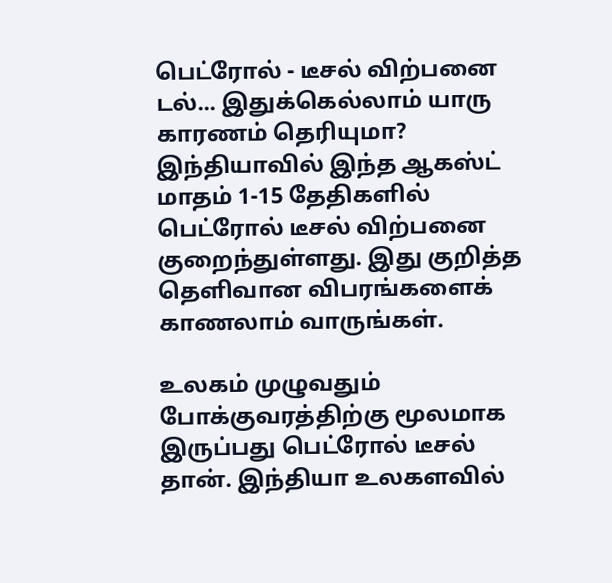பெட்ரோல் - டீசல் விற்பனை டல்... இதுக்கெல்லாம் யாரு காரணம் தெரியுமா?
இந்தியாவில் இந்த ஆகஸ்ட் மாதம் 1-15 தேதிகளில் பெட்ரோல் டீசல் விற்பனை குறைந்துள்ளது. இது குறித்த தெளிவான விபரங்களைக் காணலாம் வாருங்கள்.

உலகம் முழுவதும் போக்குவரத்திற்கு மூலமாக இருப்பது பெட்ரோல் டீசல் தான். இந்தியா உலகளவில்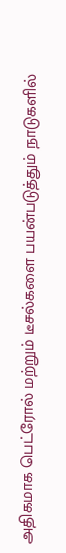அதிகமாக பெட்ரோல் மற்றும் டீசல்களை பயன்படுத்தும் நாடுகளில்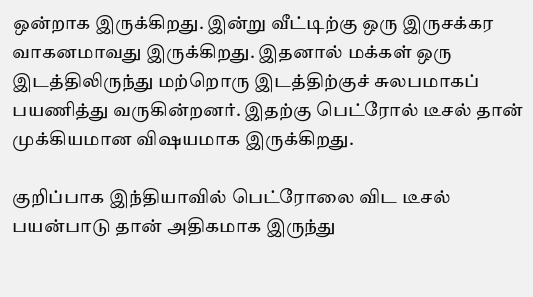ஒன்றாக இருக்கிறது. இன்று வீட்டிற்கு ஒரு இருசக்கர வாகனமாவது இருக்கிறது. இதனால் மக்கள் ஒரு இடத்திலிருந்து மற்றொரு இடத்திற்குச் சுலபமாகப் பயணித்து வருகின்றனர். இதற்கு பெட்ரோல் டீசல் தான் முக்கியமான விஷயமாக இருக்கிறது.

குறிப்பாக இந்தியாவில் பெட்ரோலை விட டீசல் பயன்பாடு தான் அதிகமாக இருந்து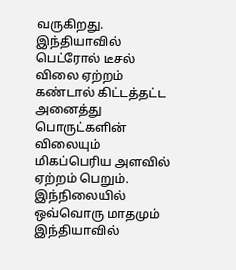வருகிறது. இந்தியாவில் பெட்ரோல் டீசல் விலை ஏற்றம் கண்டால் கிட்டத்தட்ட அனைத்து பொருட்களின் விலையும் மிகப்பெரிய அளவில் ஏற்றம் பெறும். இந்நிலையில் ஒவ்வொரு மாதமும் இந்தியாவில்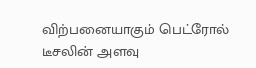விற்பனையாகும் பெட்ரோல் டீசலின் அளவு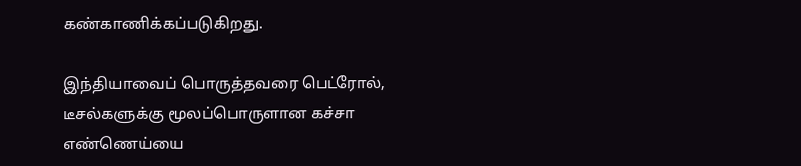கண்காணிக்கப்படுகிறது.

இந்தியாவைப் பொருத்தவரை பெட்ரோல், டீசல்களுக்கு மூலப்பொருளான கச்சா எண்ணெய்யை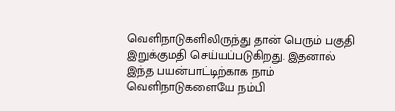வெளிநாடுகளிலிருந்து தான் பெரும் பகுதி இறுக்குமதி செய்யப்படுகிறது. இதனால் இந்த பயன்பாட்டிற்காக நாம் வெளிநாடுகளையே நம்பி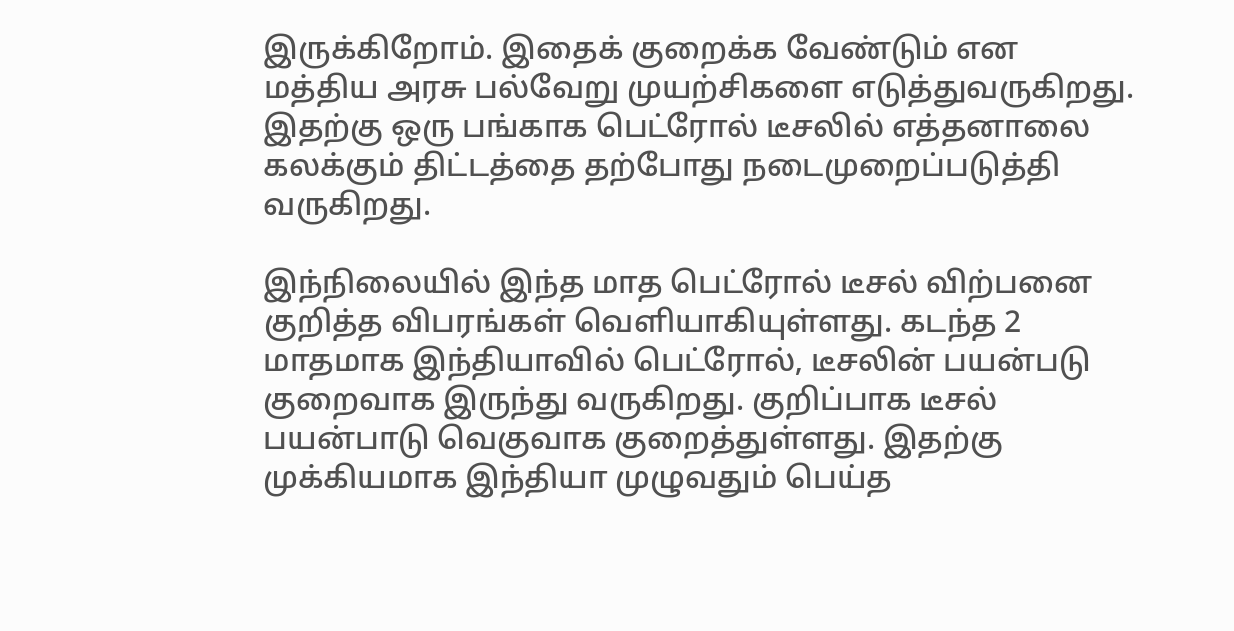இருக்கிறோம். இதைக் குறைக்க வேண்டும் என மத்திய அரசு பல்வேறு முயற்சிகளை எடுத்துவருகிறது. இதற்கு ஒரு பங்காக பெட்ரோல் டீசலில் எத்தனாலை கலக்கும் திட்டத்தை தற்போது நடைமுறைப்படுத்தி வருகிறது.

இந்நிலையில் இந்த மாத பெட்ரோல் டீசல் விற்பனை குறித்த விபரங்கள் வெளியாகியுள்ளது. கடந்த 2 மாதமாக இந்தியாவில் பெட்ரோல், டீசலின் பயன்படு குறைவாக இருந்து வருகிறது. குறிப்பாக டீசல் பயன்பாடு வெகுவாக குறைத்துள்ளது. இதற்கு முக்கியமாக இந்தியா முழுவதும் பெய்த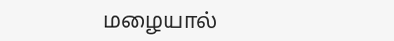மழையால்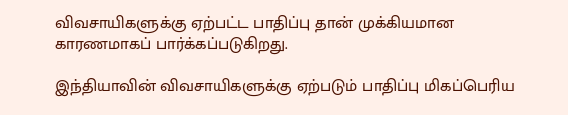விவசாயிகளுக்கு ஏற்பட்ட பாதிப்பு தான் முக்கியமான காரணமாகப் பார்க்கப்படுகிறது.

இந்தியாவின் விவசாயிகளுக்கு ஏற்படும் பாதிப்பு மிகப்பெரிய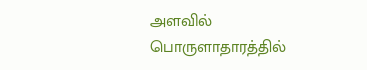அளவில் பொருளாதாரத்தில்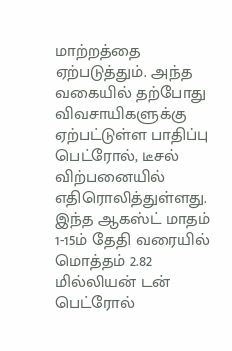மாற்றத்தை ஏற்படுத்தும். அந்த வகையில் தற்போது விவசாயிகளுக்கு ஏற்பட்டுள்ள பாதிப்பு பெட்ரோல், டீசல் விற்பனையில் எதிரொலித்துள்ளது. இந்த ஆகஸ்ட் மாதம் 1-15ம் தேதி வரையில் மொத்தம் 2.82 மில்லியன் டன் பெட்ரோல்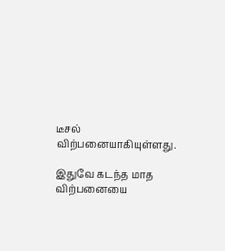டீசல் விற்பனையாகியுள்ளது.

இதுவே கடந்த மாத விற்பனையை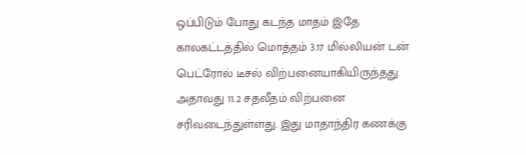ஒப்பிடும் போது கடந்த மாதம் இதே காலகட்டத்தில் மொத்தம் 3.17 மில்லியன் டன் பெட்ரோல் டீசல் விற்பனையாகியிருந்தது. அதாவது 11.2 சதவீதம் விற்பனை சரிவடைந்துள்ளது. இது மாதாந்திர கணக்கு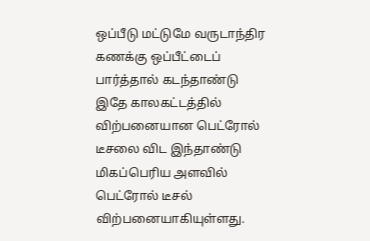ஒப்பீடு மட்டுமே வருடாந்திர கணக்கு ஒப்பீட்டைப் பார்த்தால் கடந்தாண்டு இதே காலகட்டத்தில் விற்பனையான பெட்ரோல் டீசலை விட இந்தாண்டு மிகப்பெரிய அளவில் பெட்ரோல் டீசல் விற்பனையாகியுள்ளது.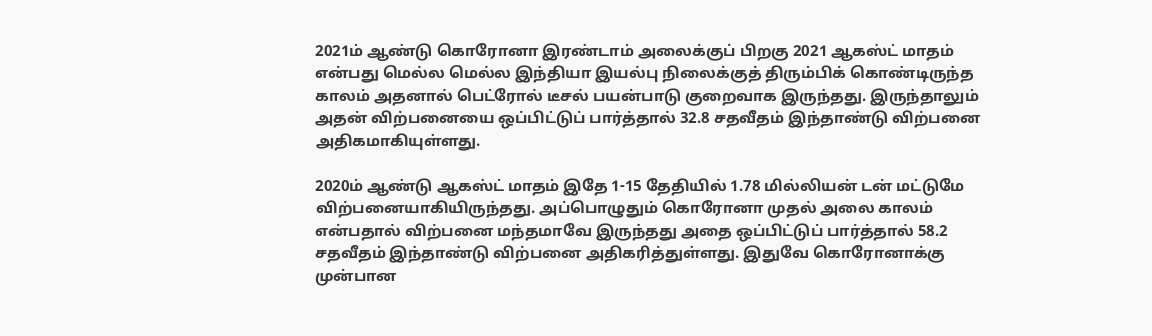2021ம் ஆண்டு கொரோனா இரண்டாம் அலைக்குப் பிறகு 2021 ஆகஸ்ட் மாதம் என்பது மெல்ல மெல்ல இந்தியா இயல்பு நிலைக்குத் திரும்பிக் கொண்டிருந்த காலம் அதனால் பெட்ரோல் டீசல் பயன்பாடு குறைவாக இருந்தது. இருந்தாலும் அதன் விற்பனையை ஒப்பிட்டுப் பார்த்தால் 32.8 சதவீதம் இந்தாண்டு விற்பனை அதிகமாகியுள்ளது.

2020ம் ஆண்டு ஆகஸ்ட் மாதம் இதே 1-15 தேதியில் 1.78 மில்லியன் டன் மட்டுமே விற்பனையாகியிருந்தது. அப்பொழுதும் கொரோனா முதல் அலை காலம் என்பதால் விற்பனை மந்தமாவே இருந்தது அதை ஒப்பிட்டுப் பார்த்தால் 58.2 சதவீதம் இந்தாண்டு விற்பனை அதிகரித்துள்ளது. இதுவே கொரோனாக்கு முன்பான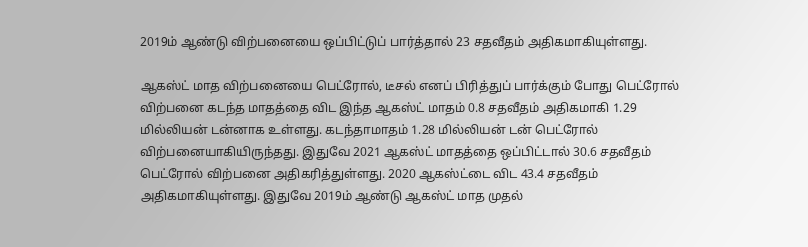2019ம் ஆண்டு விற்பனையை ஒப்பிட்டுப் பார்த்தால் 23 சதவீதம் அதிகமாகியுள்ளது.

ஆகஸ்ட் மாத விற்பனையை பெட்ரோல், டீசல் எனப் பிரித்துப் பார்க்கும் போது பெட்ரோல் விற்பனை கடந்த மாதத்தை விட இந்த ஆகஸ்ட் மாதம் 0.8 சதவீதம் அதிகமாகி 1.29 மில்லியன் டன்னாக உள்ளது. கடந்தாமாதம் 1.28 மில்லியன் டன் பெட்ரோல் விற்பனையாகியிருந்தது. இதுவே 2021 ஆகஸ்ட் மாதத்தை ஒப்பிட்டால் 30.6 சதவீதம் பெட்ரோல் விற்பனை அதிகரித்துள்ளது. 2020 ஆகஸ்ட்டை விட 43.4 சதவீதம் அதிகமாகியுள்ளது. இதுவே 2019ம் ஆண்டு ஆகஸ்ட் மாத முதல்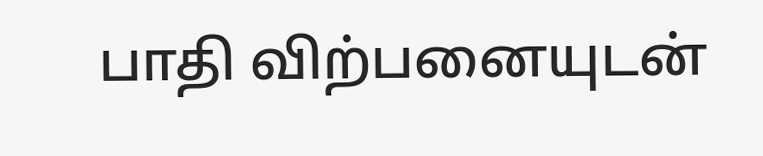பாதி விற்பனையுடன்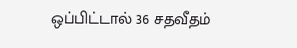ஒப்பிட்டால் 36 சதவீதம்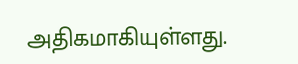அதிகமாகியுள்ளது.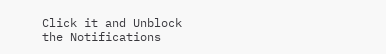Click it and Unblock the Notifications